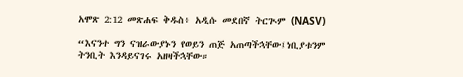አሞጽ 2:12 መጽሐፍ ቅዱስ፥ አዲሱ መደበኛ ትርጒም (NASV)

“እናንተ ግን ናዝራውያኑን የወይን ጠጅ አጠጣችኋቸው፤ነቢያቱንም ትንቢት እንዳይናገሩ አዘዛችኋቸው።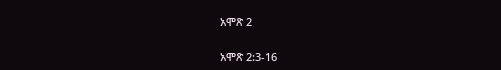አሞጽ 2

አሞጽ 2:3-16